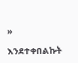»

እንደተቀበልኩት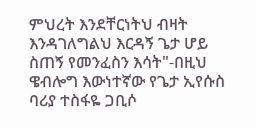ምህረት እንደቸርነትህ ብዛት እንዳገለግልህ እርዳኝ ጌታ ሆይ ስጠኝ የመንፈስን እሳት"-በዚህ ዌብሎግ እውነተኛው የጌታ ኢየሱስ ባሪያ ተስፋዬ ጋቢሶ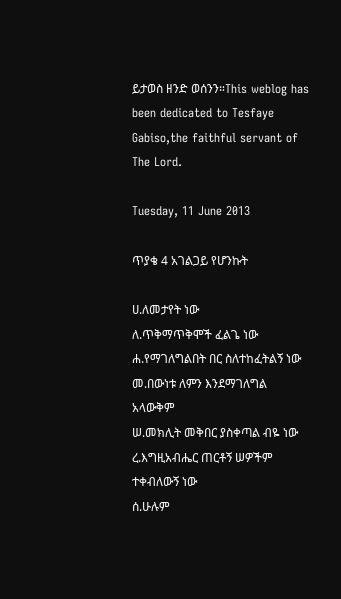ይታወስ ዘንድ ወሰንን።This weblog has been dedicated to Tesfaye Gabiso,the faithful servant of The Lord.

Tuesday, 11 June 2013

ጥያቄ 4 አገልጋይ የሆንኩት

ሀ.ለመታየት ነው
ለ.ጥቅማጥቅሞች ፈልጌ ነው
ሐ.የማገለግልበት በር ስለተከፈትልኝ ነው
መ.በውነቱ ለምን እንደማገለግል አላውቅም
ሠ.መክሊት መቅበር ያስቀጣል ብዬ ነው
ረ.እግዚአብሔር ጠርቶኝ ሠዎችም ተቀብለውኝ ነው
ሰ.ሁሉም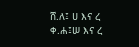ሸ.ለ፤ ሀ እና ረ
ቀ.ሐ፤ሠ እና ረ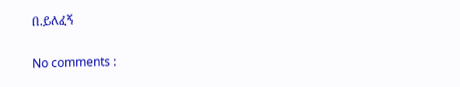በ.ይለፈኝ

No comments :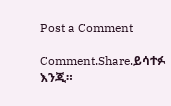Post a Comment

Comment.Share.ይሳተፉ እንጂ።